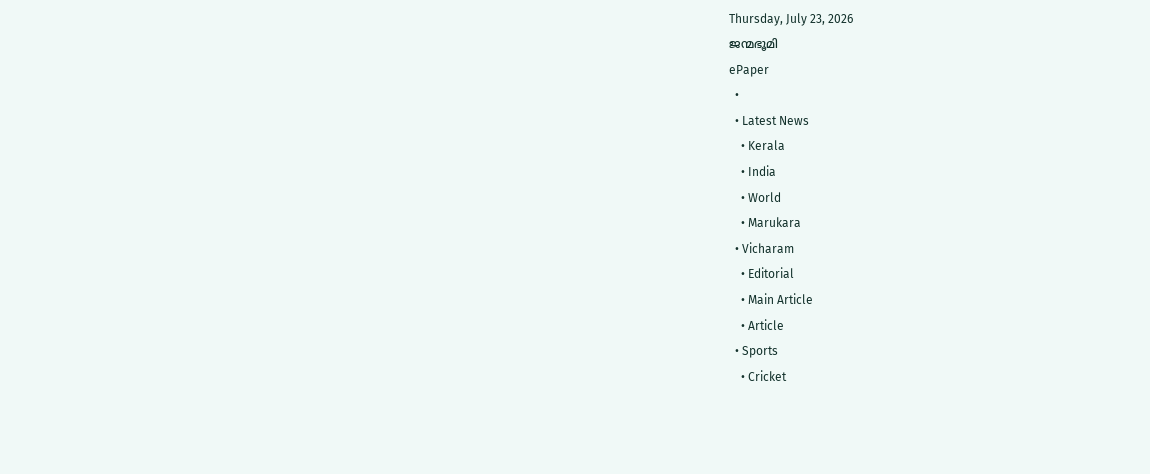Thursday, July 23, 2026
ജന്മഭൂമി
ePaper
  •
  • Latest News
    • Kerala
    • India
    • World
    • Marukara
  • Vicharam
    • Editorial
    • Main Article
    • Article
  • Sports
    • Cricket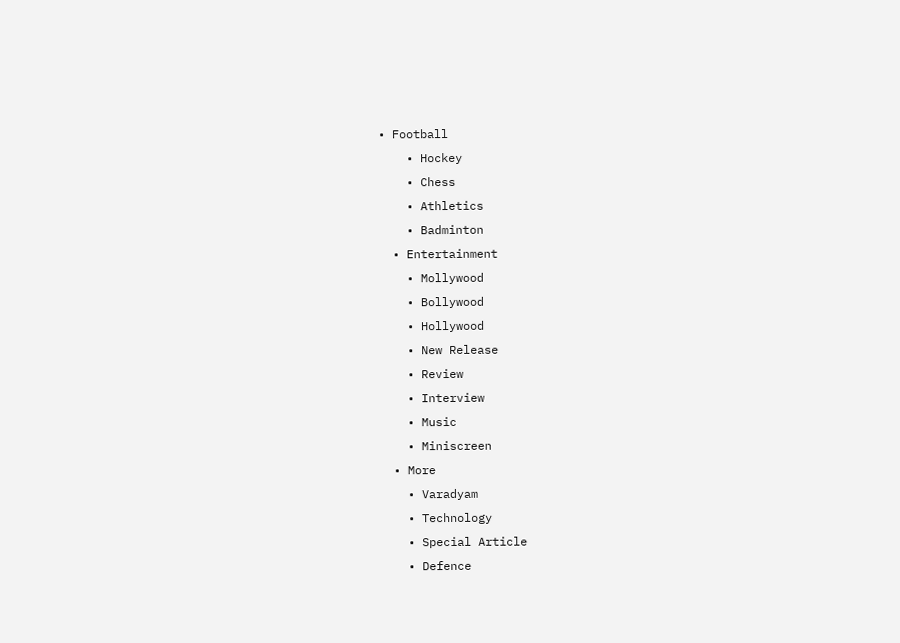• Football
    • Hockey
    • Chess
    • Athletics
    • Badminton
  • Entertainment
    • Mollywood
    • Bollywood
    • Hollywood
    • New Release
    • Review
    • Interview
    • Music
    • Miniscreen
  • More
    • Varadyam
    • Technology
    • Special Article
    • Defence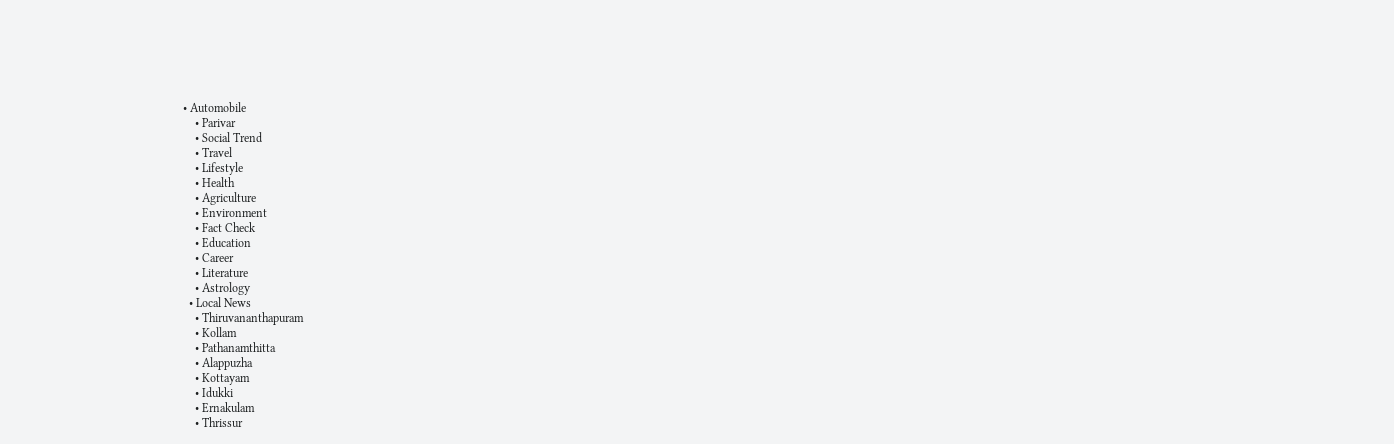• Automobile
    • Parivar
    • Social Trend
    • Travel
    • Lifestyle
    • Health
    • Agriculture
    • Environment
    • Fact Check
    • Education
    • Career
    • Literature
    • Astrology
  • Local News
    • Thiruvananthapuram
    • Kollam
    • Pathanamthitta
    • Alappuzha
    • Kottayam
    • Idukki
    • Ernakulam
    • Thrissur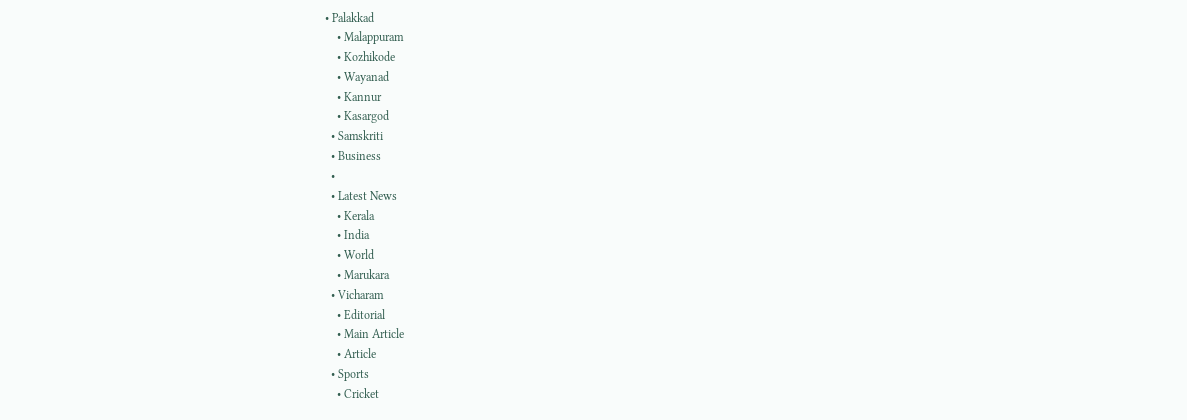• Palakkad
    • Malappuram
    • Kozhikode
    • Wayanad
    • Kannur
    • Kasargod
  • Samskriti
  • Business
  •
  • Latest News
    • Kerala
    • India
    • World
    • Marukara
  • Vicharam
    • Editorial
    • Main Article
    • Article
  • Sports
    • Cricket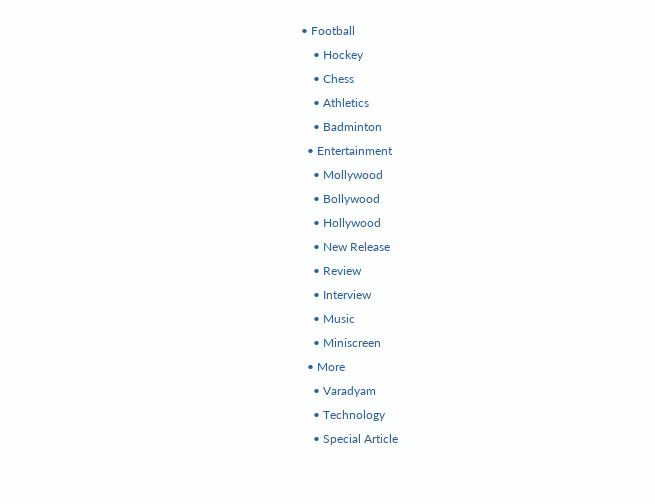• Football
    • Hockey
    • Chess
    • Athletics
    • Badminton
  • Entertainment
    • Mollywood
    • Bollywood
    • Hollywood
    • New Release
    • Review
    • Interview
    • Music
    • Miniscreen
  • More
    • Varadyam
    • Technology
    • Special Article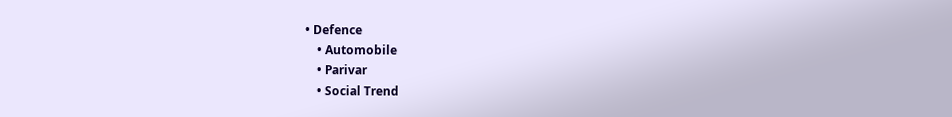• Defence
    • Automobile
    • Parivar
    • Social Trend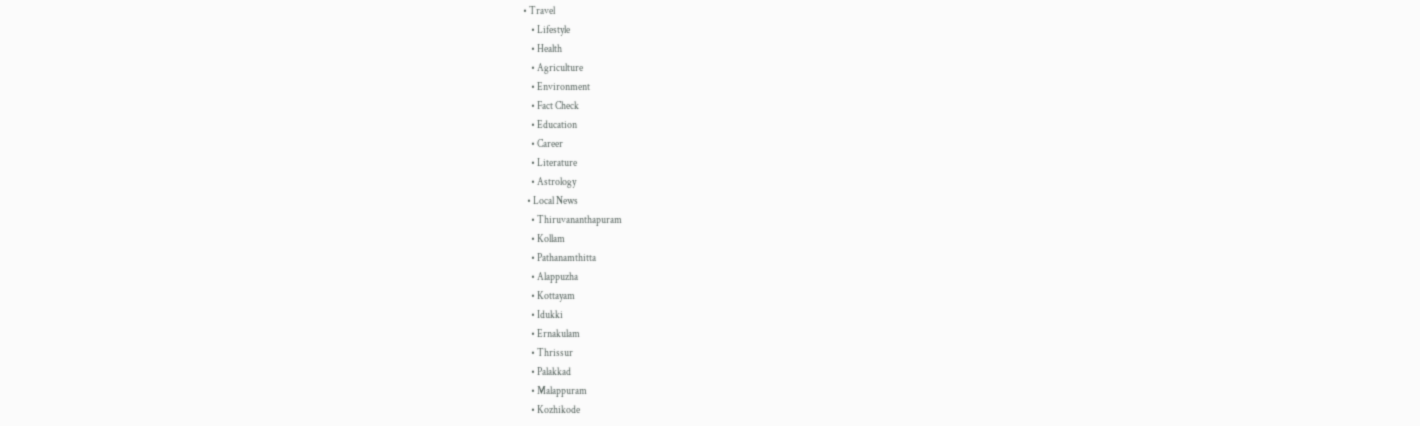• Travel
    • Lifestyle
    • Health
    • Agriculture
    • Environment
    • Fact Check
    • Education
    • Career
    • Literature
    • Astrology
  • Local News
    • Thiruvananthapuram
    • Kollam
    • Pathanamthitta
    • Alappuzha
    • Kottayam
    • Idukki
    • Ernakulam
    • Thrissur
    • Palakkad
    • Malappuram
    • Kozhikode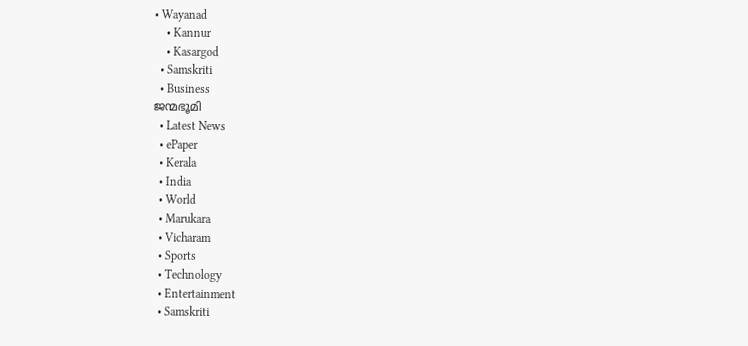• Wayanad
    • Kannur
    • Kasargod
  • Samskriti
  • Business
ജന്മഭൂമി
  • Latest News
  • ePaper
  • Kerala
  • India
  • World
  • Marukara
  • Vicharam
  • Sports
  • Technology
  • Entertainment
  • Samskriti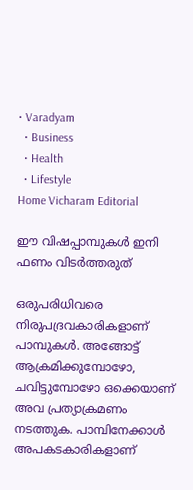• Varadyam
  • Business
  • Health
  • Lifestyle
Home Vicharam Editorial

ഈ വിഷപ്പാമ്പുകള്‍ ഇനി ഫണം വിടര്‍ത്തരുത്

ഒരുപരിധിവരെ നിരുപദ്രവകാരികളാണ് പാമ്പുകള്‍. അങ്ങോട്ട് ആക്രമിക്കുമ്പോഴോ, ചവിട്ടുമ്പോഴോ ഒക്കെയാണ് അവ പ്രത്യാക്രമണം നടത്തുക. പാമ്പിനേക്കാള്‍ അപകടകാരികളാണ്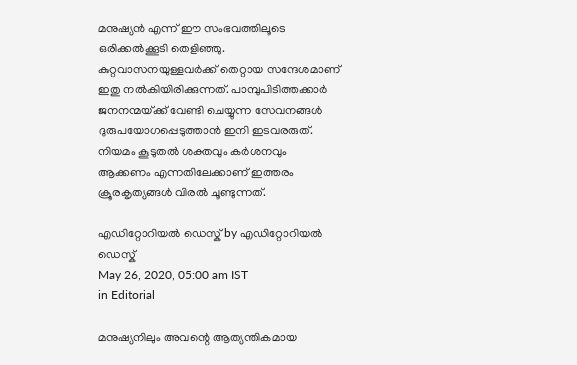മനുഷ്യന്‍ എന്ന് ഈ സംഭവത്തിലൂടെ ഒരിക്കല്‍ക്കൂടി തെളിഞ്ഞു. കുറ്റവാസനയുള്ളവര്‍ക്ക് തെറ്റായ സന്ദേശമാണ് ഇതു നല്‍കിയിരിക്കുന്നത്. പാമ്പുപിടിത്തക്കാര്‍ ജനനന്മയ്‌ക്ക് വേണ്ടി ചെയ്യുന്ന സേവനങ്ങള്‍ ദുരുപയോഗപ്പെടുത്താന്‍ ഇനി ഇടവരരുത്. നിയമം കൂടുതല്‍ ശക്തവും കര്‍ശനവും ആക്കണം എന്നതിലേക്കാണ് ഇത്തരം ക്രൂരകൃത്യങ്ങള്‍ വിരല്‍ ചൂണ്ടുന്നത്.

എഡിറ്റോറിയൽ ഡെസ്ക് by എഡിറ്റോറിയൽ ഡെസ്ക്
May 26, 2020, 05:00 am IST
in Editorial

മനുഷ്യനിലും അവന്റെ ആത്യന്തികമായ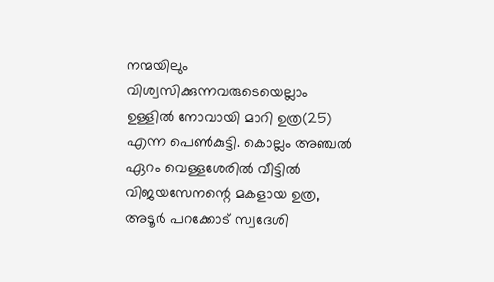നന്മയിലും വിശ്വസിക്കുന്നവരുടെയെല്ലാം ഉള്ളില്‍ നോവായി മാറി ഉത്ര(25) എന്ന പെണ്‍കുട്ടി. കൊല്ലം അഞ്ചല്‍ ഏറം വെള്ളശേരില്‍ വീട്ടില്‍ വിജയസേനന്റെ മകളായ ഉത്ര, അടൂര്‍ പറക്കോട് സ്വദേശി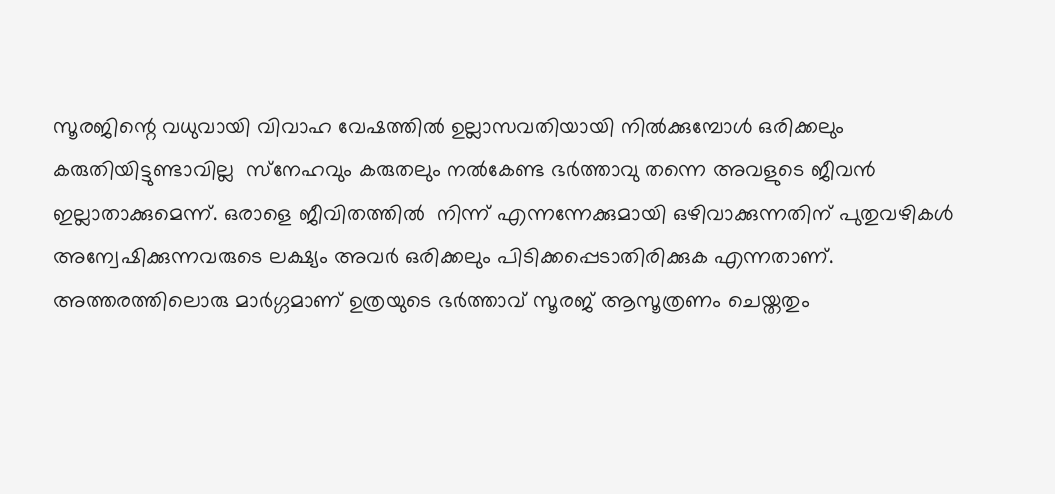സൂരജിന്റെ വധുവായി വിവാഹ വേഷത്തില്‍ ഉല്ലാസവതിയായി നില്‍ക്കുമ്പോള്‍ ഒരിക്കലും കരുതിയിട്ടുണ്ടാവില്ല  സ്‌നേഹവും കരുതലും നല്‍കേണ്ട ഭര്‍ത്താവു തന്നെ അവളുടെ ജീവന്‍ ഇല്ലാതാക്കുമെന്ന്. ഒരാളെ ജീവിതത്തില്‍  നിന്ന് എന്നന്നേക്കുമായി ഒഴിവാക്കുന്നതിന് പുതുവഴികള്‍ അന്വേഷിക്കുന്നവരുടെ ലക്ഷ്യം അവര്‍ ഒരിക്കലും പിടിക്കപ്പെടാതിരിക്കുക എന്നതാണ്. അത്തരത്തിലൊരു മാര്‍ഗ്ഗമാണ് ഉത്രയുടെ ഭര്‍ത്താവ് സൂരജ് ആസൂത്രണം ചെയ്തതും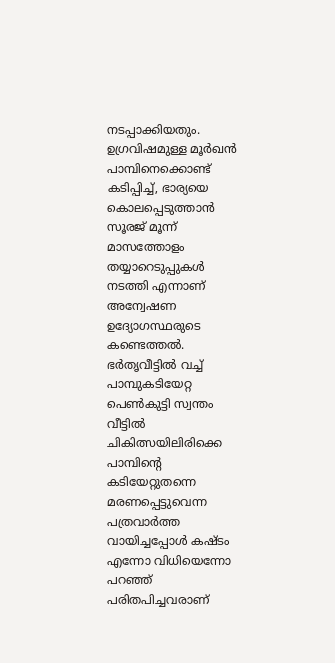നടപ്പാക്കിയതും. ഉഗ്രവിഷമുള്ള മൂര്‍ഖന്‍ പാമ്പിനെക്കൊണ്ട് കടിപ്പിച്ച്, ഭാര്യയെ കൊലപ്പെടുത്താന്‍ സൂരജ് മൂന്ന് മാസത്തോളം തയ്യാറെടുപ്പുകള്‍ നടത്തി എന്നാണ് അന്വേഷണ ഉദ്യോഗസ്ഥരുടെ കണ്ടെത്തല്‍. ഭര്‍തൃവീട്ടില്‍ വച്ച് പാമ്പുകടിയേറ്റ പെണ്‍കുട്ടി സ്വന്തം വീട്ടില്‍ ചികിത്സയിലിരിക്കെ പാമ്പിന്റെ കടിയേറ്റുതന്നെ മരണപ്പെട്ടുവെന്ന പത്രവാര്‍ത്ത വായിച്ചപ്പോള്‍ കഷ്ടം എന്നോ വിധിയെന്നോ പറഞ്ഞ് പരിതപിച്ചവരാണ്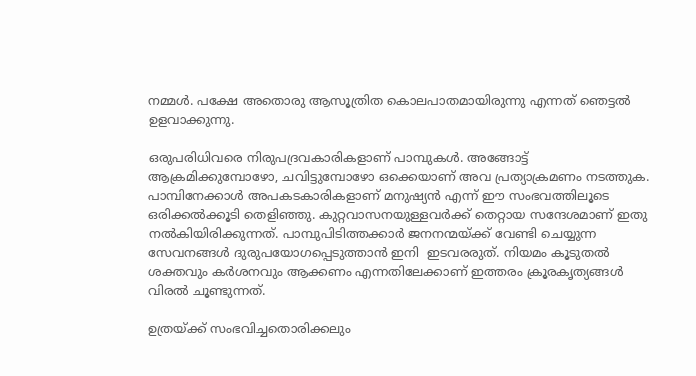നമ്മള്‍. പക്ഷേ അതൊരു ആസൂത്രിത കൊലപാതമായിരുന്നു എന്നത് ഞെട്ടല്‍ ഉളവാക്കുന്നു.

ഒരുപരിധിവരെ നിരുപദ്രവകാരികളാണ് പാമ്പുകള്‍. അങ്ങോട്ട് ആക്രമിക്കുമ്പോഴോ, ചവിട്ടുമ്പോഴോ ഒക്കെയാണ് അവ പ്രത്യാക്രമണം നടത്തുക.  പാമ്പിനേക്കാള്‍ അപകടകാരികളാണ് മനുഷ്യന്‍ എന്ന് ഈ സംഭവത്തിലൂടെ ഒരിക്കല്‍ക്കൂടി തെളിഞ്ഞു. കുറ്റവാസനയുള്ളവര്‍ക്ക് തെറ്റായ സന്ദേശമാണ് ഇതു നല്‍കിയിരിക്കുന്നത്. പാമ്പുപിടിത്തക്കാര്‍ ജനനന്മയ്‌ക്ക് വേണ്ടി ചെയ്യുന്ന സേവനങ്ങള്‍ ദുരുപയോഗപ്പെടുത്താന്‍ ഇനി  ഇടവരരുത്. നിയമം കൂടുതല്‍ ശക്തവും കര്‍ശനവും ആക്കണം എന്നതിലേക്കാണ് ഇത്തരം ക്രൂരകൃത്യങ്ങള്‍ വിരല്‍ ചൂണ്ടുന്നത്.

ഉത്രയ്‌ക്ക് സംഭവിച്ചതൊരിക്കലും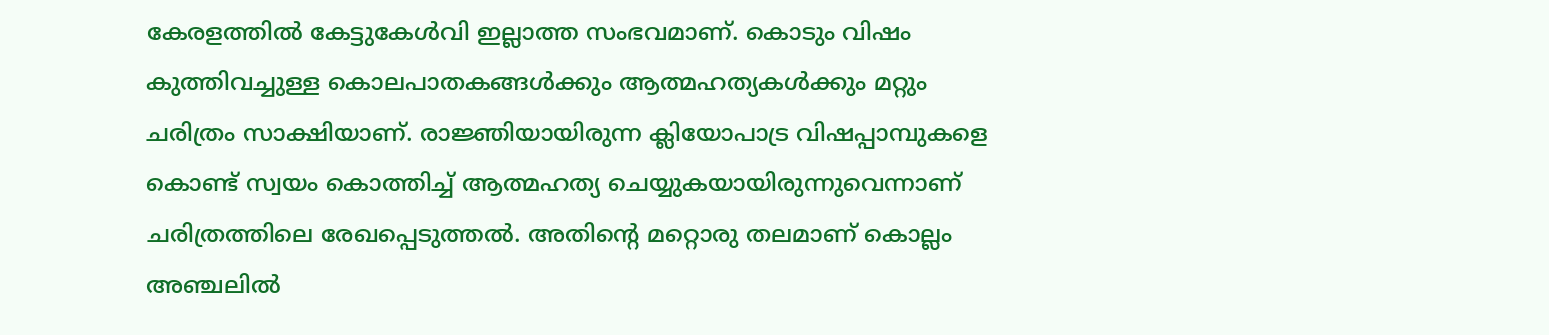കേരളത്തില്‍ കേട്ടുകേള്‍വി ഇല്ലാത്ത സംഭവമാണ്. കൊടും വിഷം കുത്തിവച്ചുള്ള കൊലപാതകങ്ങള്‍ക്കും ആത്മഹത്യകള്‍ക്കും മറ്റും ചരിത്രം സാക്ഷിയാണ്. രാജ്ഞിയായിരുന്ന ക്ലിയോപാട്ര വിഷപ്പാമ്പുകളെ കൊണ്ട് സ്വയം കൊത്തിച്ച് ആത്മഹത്യ ചെയ്യുകയായിരുന്നുവെന്നാണ് ചരിത്രത്തിലെ രേഖപ്പെടുത്തല്‍. അതിന്റെ മറ്റൊരു തലമാണ് കൊല്ലം അഞ്ചലില്‍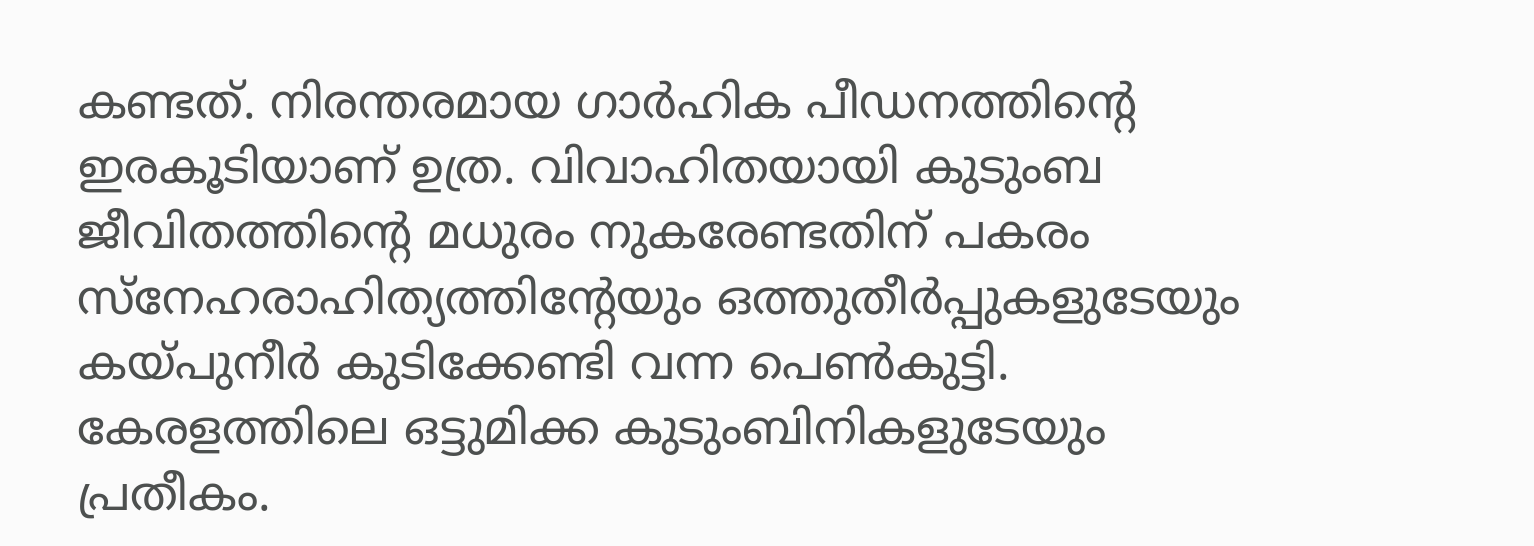കണ്ടത്. നിരന്തരമായ ഗാര്‍ഹിക പീഡനത്തിന്റെ ഇരകൂടിയാണ് ഉത്ര. വിവാഹിതയായി കുടുംബ ജീവിതത്തിന്റെ മധുരം നുകരേണ്ടതിന് പകരം സ്‌നേഹരാഹിത്യത്തിന്റേയും ഒത്തുതീര്‍പ്പുകളുടേയും കയ്‌പുനീര്‍ കുടിക്കേണ്ടി വന്ന പെണ്‍കുട്ടി. കേരളത്തിലെ ഒട്ടുമിക്ക കുടുംബിനികളുടേയും പ്രതീകം.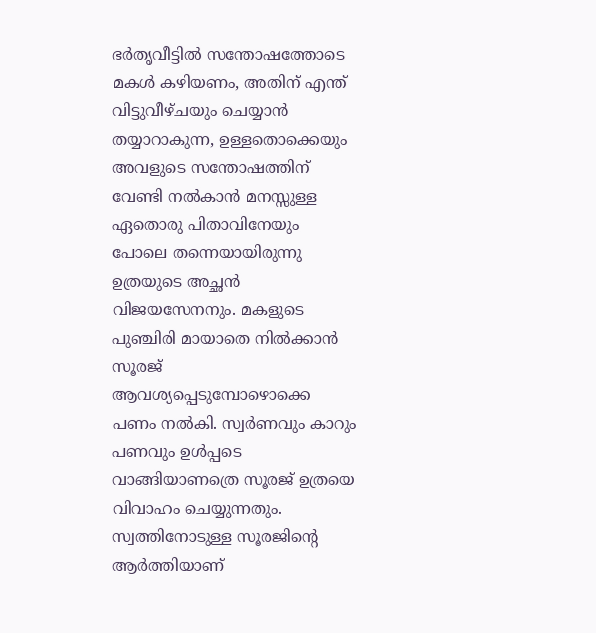ഭര്‍തൃവീട്ടില്‍ സന്തോഷത്തോടെ മകള്‍ കഴിയണം, അതിന് എന്ത് വിട്ടുവീഴ്ചയും ചെയ്യാന്‍ തയ്യാറാകുന്ന, ഉള്ളതൊക്കെയും അവളുടെ സന്തോഷത്തിന് വേണ്ടി നല്‍കാന്‍ മനസ്സുള്ള ഏതൊരു പിതാവിനേയും പോലെ തന്നെയായിരുന്നു ഉത്രയുടെ അച്ഛന്‍  വിജയസേനനും. മകളുടെ പുഞ്ചിരി മായാതെ നില്‍ക്കാന്‍ സൂരജ് ആവശ്യപ്പെടുമ്പോഴൊക്കെ പണം നല്‍കി. സ്വര്‍ണവും കാറും പണവും ഉള്‍പ്പടെ വാങ്ങിയാണത്രെ സൂരജ് ഉത്രയെ വിവാഹം ചെയ്യുന്നതും. സ്വത്തിനോടുള്ള സൂരജിന്റെ ആര്‍ത്തിയാണ്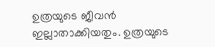ഉത്രയുടെ ജീവന്‍ ഇല്ലാതാക്കിയതും. ഉത്രയുടെ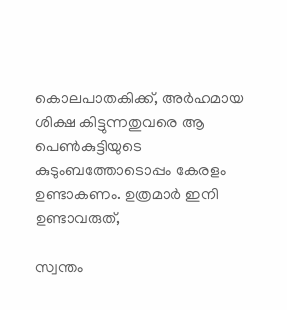കൊലപാതകിക്ക്, അര്‍ഹമായ ശിക്ഷ കിട്ടുന്നതുവരെ ആ പെണ്‍കുട്ടിയുടെ കുടുംബത്തോടൊപ്പം കേരളം ഉണ്ടാകണം. ഉത്രമാര്‍ ഇനി ഉണ്ടാവരുത്,

സ്വന്തം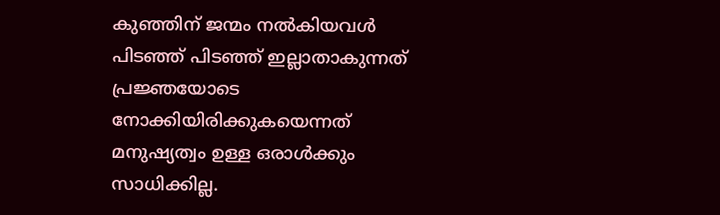കുഞ്ഞിന് ജന്മം നല്‍കിയവള്‍ പിടഞ്ഞ് പിടഞ്ഞ് ഇല്ലാതാകുന്നത് പ്രജ്ഞയോടെ നോക്കിയിരിക്കുകയെന്നത് മനുഷ്യത്വം ഉള്ള ഒരാള്‍ക്കും സാധിക്കില്ല.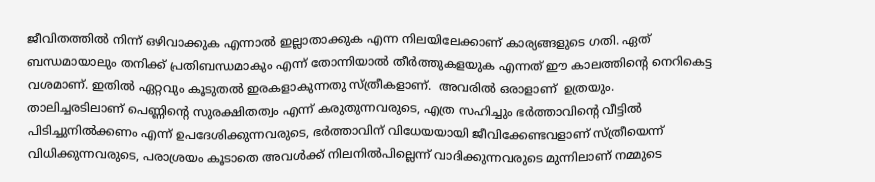ജീവിതത്തില്‍ നിന്ന് ഒഴിവാക്കുക എന്നാല്‍ ഇല്ലാതാക്കുക എന്ന നിലയിലേക്കാണ് കാര്യങ്ങളുടെ ഗതി. ഏത് ബന്ധമായാലും തനിക്ക് പ്രതിബന്ധമാകും എന്ന് തോന്നിയാല്‍ തീര്‍ത്തുകളയുക എന്നത് ഈ കാലത്തിന്റെ നെറികെട്ട വശമാണ്. ഇതില്‍ ഏറ്റവും കൂടുതല്‍ ഇരകളാകുന്നതു സ്ത്രീകളാണ്.  അവരില്‍ ഒരാളാണ്  ഉത്രയും. താലിച്ചരടിലാണ് പെണ്ണിന്റെ സുരക്ഷിതത്വം എന്ന് കരുതുന്നവരുടെ, എത്ര സഹിച്ചും ഭര്‍ത്താവിന്റെ വീട്ടില്‍ പിടിച്ചുനില്‍ക്കണം എന്ന് ഉപദേശിക്കുന്നവരുടെ, ഭര്‍ത്താവിന് വിധേയയായി ജീവിക്കേണ്ടവളാണ് സ്ത്രീയെന്ന് വിധിക്കുന്നവരുടെ, പരാശ്രയം കൂടാതെ അവള്‍ക്ക് നിലനില്‍പില്ലെന്ന് വാദിക്കുന്നവരുടെ മുന്നിലാണ് നമ്മുടെ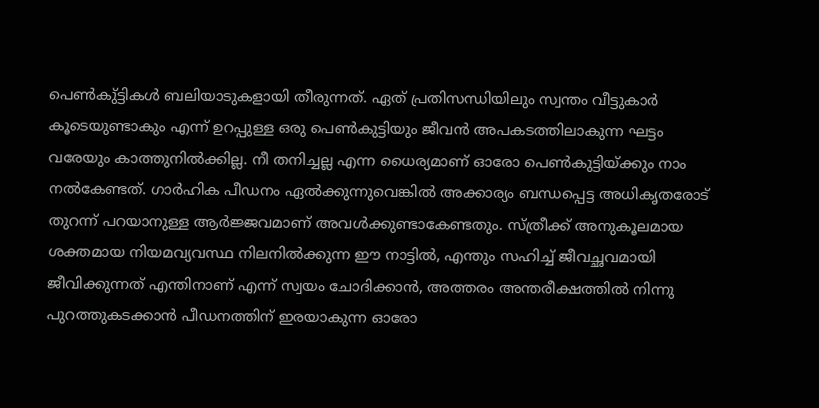പെണ്‍കു്ട്ടികള്‍ ബലിയാടുകളായി തീരുന്നത്. ഏത് പ്രതിസന്ധിയിലും സ്വന്തം വീട്ടുകാര്‍ കൂടെയുണ്ടാകും എന്ന് ഉറപ്പുള്ള ഒരു പെണ്‍കുട്ടിയും ജീവന്‍ അപകടത്തിലാകുന്ന ഘട്ടം വരേയും കാത്തുനില്‍ക്കില്ല. നീ തനിച്ചല്ല എന്ന ധൈര്യമാണ് ഓരോ പെണ്‍കുട്ടിയ്‌ക്കും നാം നല്‍കേണ്ടത്. ഗാര്‍ഹിക പീഡനം ഏല്‍ക്കുന്നുവെങ്കില്‍ അക്കാര്യം ബന്ധപ്പെട്ട അധികൃതരോട് തുറന്ന് പറയാനുള്ള ആര്‍ജ്ജവമാണ് അവള്‍ക്കുണ്ടാകേണ്ടതും. സ്ത്രീക്ക് അനുകൂലമായ ശക്തമായ നിയമവ്യവസ്ഥ നിലനില്‍ക്കുന്ന ഈ നാട്ടില്‍, എന്തും സഹിച്ച് ജീവച്ഛവമായി ജീവിക്കുന്നത് എന്തിനാണ് എന്ന് സ്വയം ചോദിക്കാന്‍, അത്തരം അന്തരീക്ഷത്തില്‍ നിന്നു പുറത്തുകടക്കാന്‍ പീഡനത്തിന് ഇരയാകുന്ന ഓരോ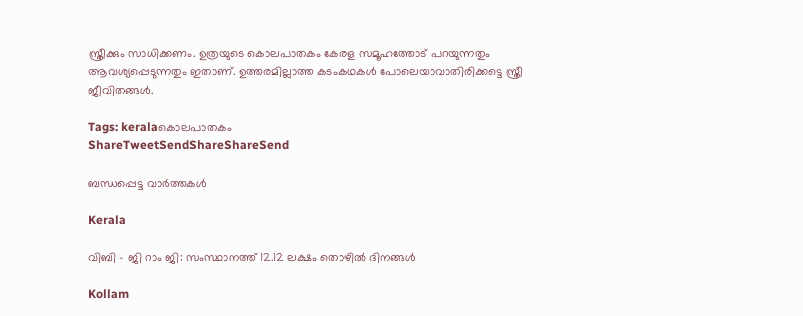സ്ത്രീക്കും സാധിക്കണം. ഉത്രയുടെ കൊലപാതകം കേരള സമൂഹത്തോട് പറയുന്നതും ആവശ്യപ്പെടുന്നതും ഇതാണ്. ഉത്തരമില്ലാത്ത കടംകഥകള്‍ പോലെയാവാതിരിക്കട്ടെ സ്ത്രീ ജീവിതങ്ങള്‍.

Tags: keralaകൊലപാതകം
ShareTweetSendShareShareSend

ബന്ധപ്പെട്ട വാര്‍ത്തകള്‍

Kerala

വിബി – ജി റാം ജി: സംസ്ഥാനത്ത് 12.12 ലക്ഷം തൊഴില്‍ ദിനങ്ങള്‍

Kollam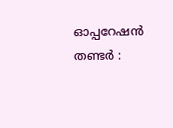ഓപ്പറേഷൻ തണ്ടർ :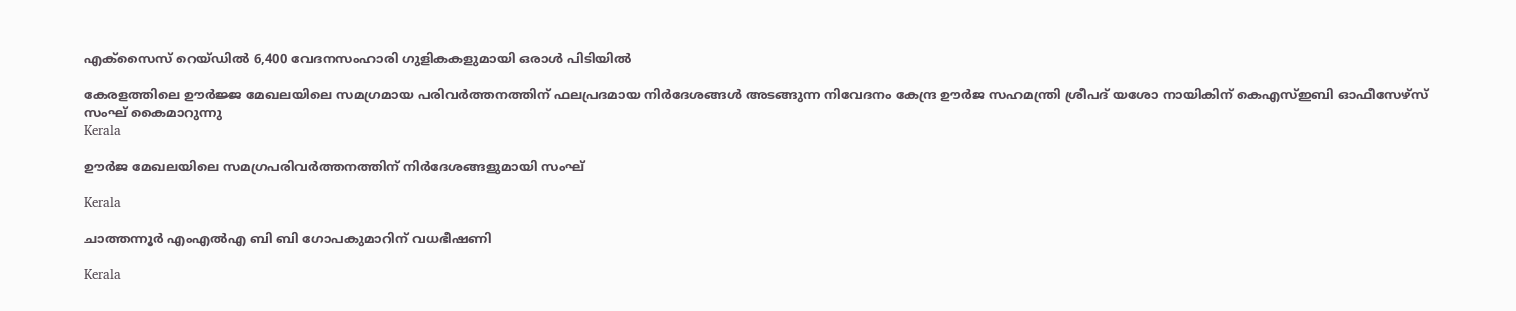എക്സൈസ് റെയ്ഡിൽ 6,400 വേദനസംഹാരി ഗുളികകളുമായി ഒരാള്‍ പിടിയില്‍

കേരളത്തിലെ ഊര്‍ജ്ജ മേഖലയിലെ സമഗ്രമായ പരിവര്‍ത്തനത്തിന് ഫലപ്രദമായ നിര്‍ദേശങ്ങള്‍ അടങ്ങുന്ന നിവേദനം കേന്ദ്ര ഊര്‍ജ സഹമന്ത്രി ശ്രീപദ് യശോ നായികിന് കെഎസ്ഇബി ഓഫീസേഴ്‌സ് സംഘ് കൈമാറുന്നു
Kerala

ഊര്‍ജ മേഖലയിലെ സമഗ്രപരിവര്‍ത്തനത്തിന് നിര്‍ദേശങ്ങളുമായി സംഘ്

Kerala

ചാത്തന്നൂര്‍ എംഎല്‍എ ബി ബി ഗോപകുമാറിന് വധഭീഷണി

Kerala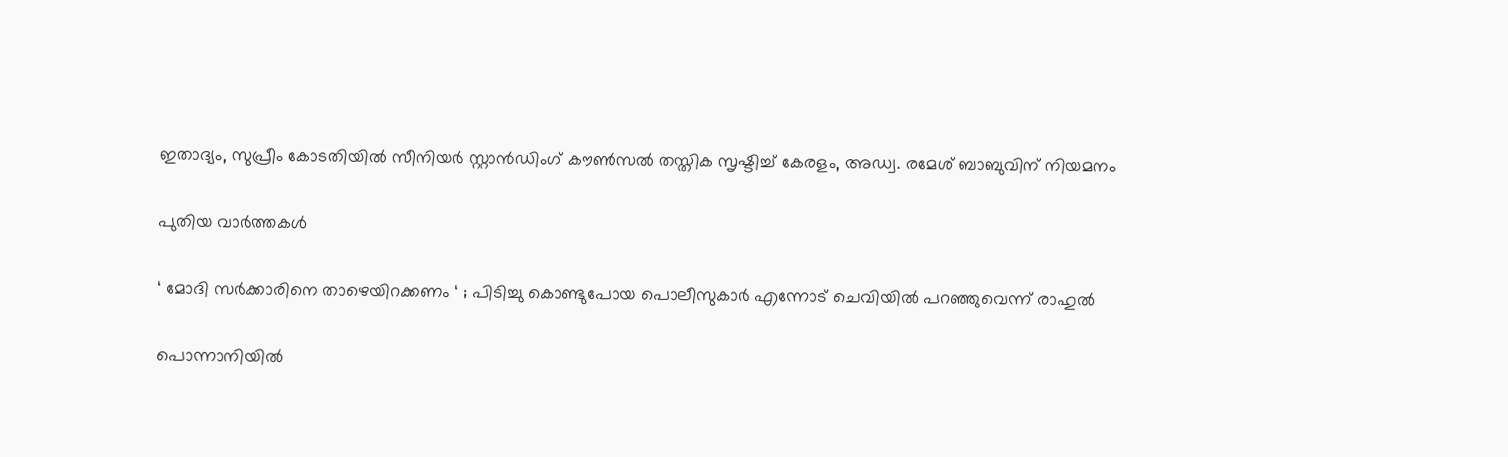ഇതാദ്യം, സുപ്രീം കോടതിയില്‍ സീനിയര്‍ സ്റ്റാന്‍ഡിംഗ് കൗണ്‍സല്‍ തസ്തിക സൃഷ്ടിച്ച് കേരളം, അഡ്വ. രമേശ് ബാബുവിന് നിയമനം

പുതിയ വാര്‍ത്തകള്‍

‘ മോദി സർക്കാരിനെ താഴെയിറക്കണം ‘ ; പിടിച്ചു കൊണ്ടുപോയ പൊലീസുകാർ എന്നോട് ചെവിയിൽ പറഞ്ഞുവെന്ന് രാഹുൽ

പൊന്നാനിയില്‍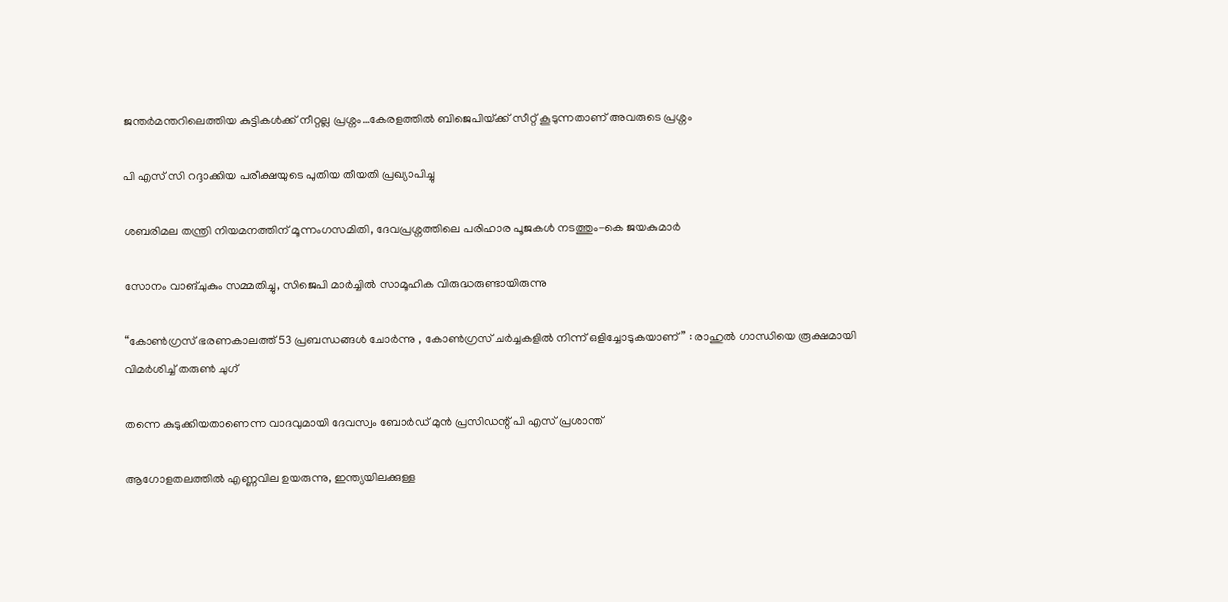ജന്തര്‍മന്തറിലെത്തിയ കുട്ടികള്‍ക്ക് നീറ്റല്ല പ്രശ്നം…കേരളത്തില്‍ ബിജെപിയ്‌ക്ക് സീറ്റ് കൂടുന്നതാണ് അവരുടെ പ്രശ്നം

പി എസ് സി റദ്ദാക്കിയ പരീക്ഷയുടെ പുതിയ തീയതി പ്രഖ്യാപിച്ചു

ശബരിമല തന്ത്രി നിയമനത്തിന് മൂന്നംഗസമിതി, ദേവപ്രശ്നത്തിലെ പരിഹാര പൂജകള്‍ നടത്തും-കെ ജയകുമാര്‍

സോനം വാങ്ചുകും സമ്മതിച്ചു, സിജെപി മാര്‍ച്ചില്‍ സാമൂഹിക വിരുദ്ധരുണ്ടായിരുന്നു

“കോൺഗ്രസ് ഭരണകാലത്ത് 53 പ്രബന്ധങ്ങൾ ചോർന്നു , കോൺഗ്രസ് ചർച്ചകളിൽ നിന്ന് ഒളിച്ചോടുകയാണ്” : രാഹുൽ ഗാന്ധിയെ രൂക്ഷമായി വിമർശിച്ച് തരുൺ ചുഗ്

തന്നെ കുടുക്കിയതാണെന്ന വാദവുമായി ദേവസ്വം ബോര്‍ഡ് മുന്‍ പ്രസിഡന്റ് പി എസ് പ്രശാന്ത്

ആഗോളതലത്തില്‍ എണ്ണവില ഉയരുന്നു, ഇന്ത്യയിലക്കുള്ള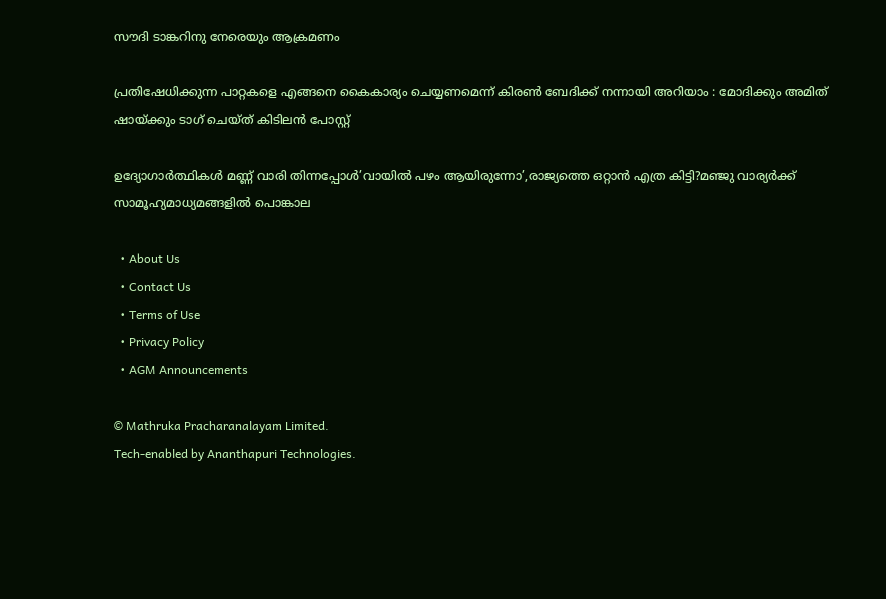സൗദി ടാങ്കറിനു നേരെയും ആക്രമണം

പ്രതിഷേധിക്കുന്ന പാറ്റകളെ എങ്ങനെ കൈകാര്യം ചെയ്യണമെന്ന് കിരൺ ബേദിക്ക് നന്നായി അറിയാം : മോദിക്കും അമിത് ഷായ്‌ക്കും ടാഗ് ചെയ്ത് കിടിലൻ പോസ്റ്റ്

ഉദ്യോഗാര്‍ത്ഥികള്‍ മണ്ണ് വാരി തിന്നപ്പോള്‍’വായില്‍ പഴം ആയിരുന്നോ’,രാജ്യത്തെ ഒറ്റാന്‍ എത്ര കിട്ടി?മഞ്ജു വാര്യര്‍ക്ക് സാമൂഹ്യമാധ്യമങ്ങളില്‍ പൊങ്കാല

  • About Us
  • Contact Us
  • Terms of Use
  • Privacy Policy
  • AGM Announcements

© Mathruka Pracharanalayam Limited.
Tech-enabled by Ananthapuri Technologies.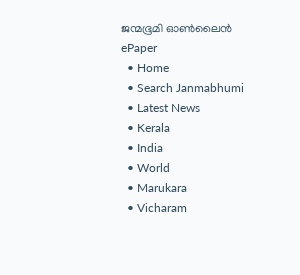ജന്മഭൂമി ഓണ്‍ലൈന്‍
ePaper
  • Home
  • Search Janmabhumi
  • Latest News
  • Kerala
  • India
  • World
  • Marukara
  • Vicharam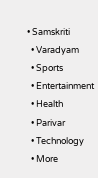• Samskriti
  • Varadyam
  • Sports
  • Entertainment
  • Health
  • Parivar
  • Technology
  • More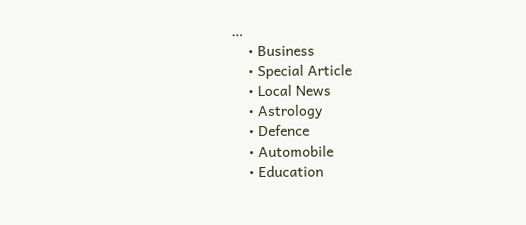…
    • Business
    • Special Article
    • Local News
    • Astrology
    • Defence
    • Automobile
    • Education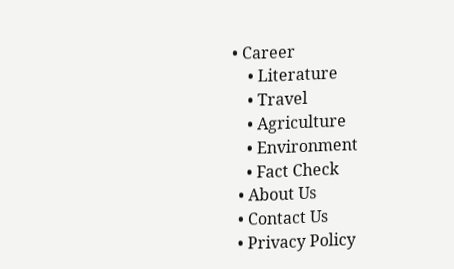• Career
    • Literature
    • Travel
    • Agriculture
    • Environment
    • Fact Check
  • About Us
  • Contact Us
  • Privacy Policy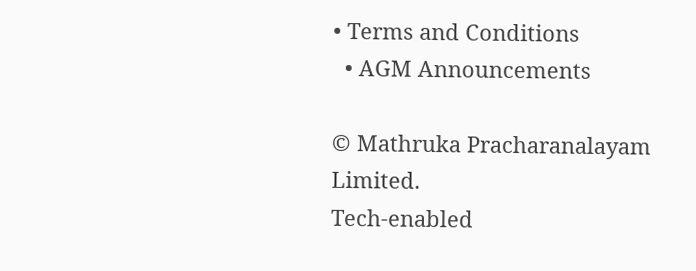• Terms and Conditions
  • AGM Announcements

© Mathruka Pracharanalayam Limited.
Tech-enabled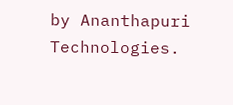by Ananthapuri Technologies.